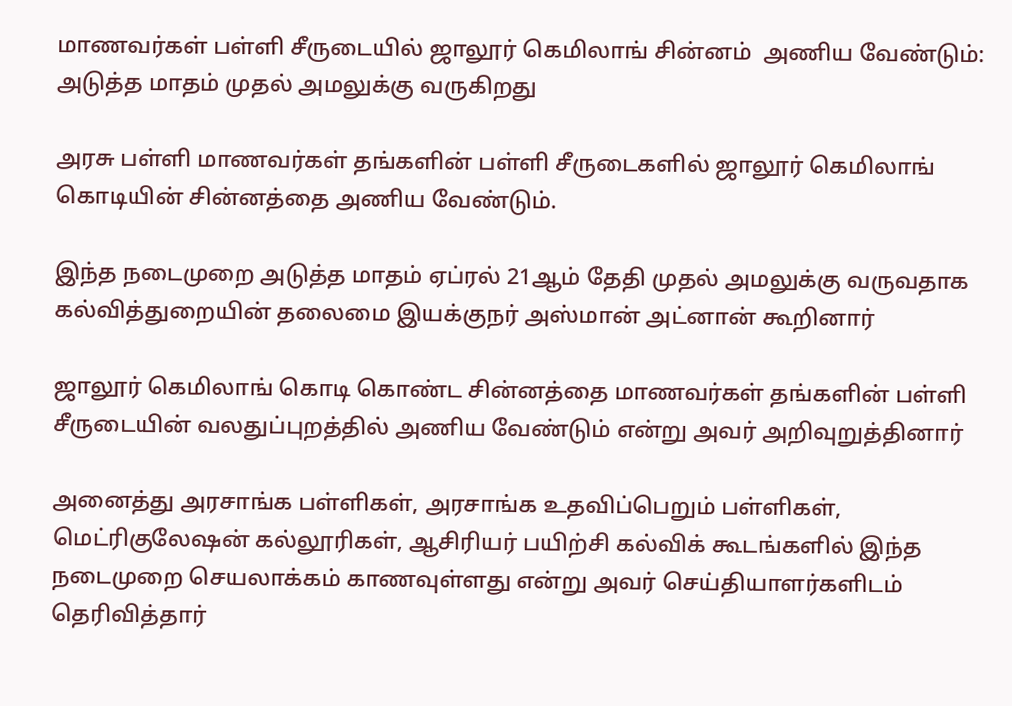மாணவர்கள் பள்ளி சீருடையில் ஜாலூர் கெமிலாங் சின்னம்  அணிய வேண்டும்: அடுத்த மாதம் முதல் அமலுக்கு வருகிறது

அரசு பள்ளி மாணவர்கள் தங்களின் பள்ளி சீருடைகளில் ஜாலூர் கெமிலாங் கொடியின் சின்னத்தை அணிய வேண்டும்.

இந்த நடைமுறை அடுத்த மாதம் ஏப்ரல் 21ஆம் தேதி முதல் அமலுக்கு வருவதாக கல்வித்துறையின் தலைமை இயக்குநர் அஸ்மான் அட்னான் கூறினார்

ஜாலூர் கெமிலாங் கொடி கொண்ட சின்னத்தை மாணவர்கள் தங்களின் பள்ளி சீருடையின் வலதுப்புறத்தில் அணிய வேண்டும் என்று அவர் அறிவுறுத்தினார்

அனைத்து அரசாங்க பள்ளிகள், அரசாங்க உதவிப்பெறும் பள்ளிகள், மெட்ரிகுலேஷன் கல்லூரிகள், ஆசிரியர் பயிற்சி கல்விக் கூடங்களில் இந்த நடைமுறை செயலாக்கம் காணவுள்ளது என்று அவர் செய்தியாளர்களிடம் தெரிவித்தார்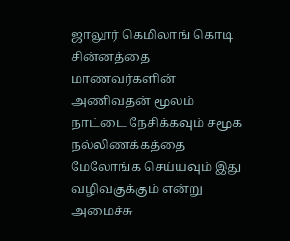ஜாலூர் கெமிலாங் கொடி சின்னத்தை மாணவர்களின் அணிவதன் மூலம் நாட்டை நேசிக்கவும் சமூக நல்லிணக்கத்தை மேலோங்க செய்யவும் இது வழிவகுக்கும் என்று அமைச்சு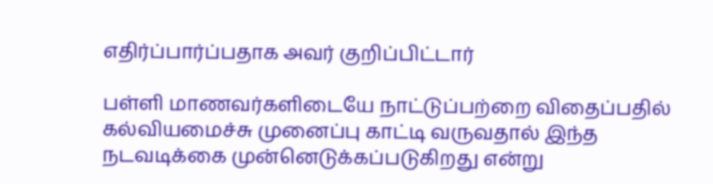எதிர்ப்பார்ப்பதாக அவர் குறிப்பிட்டார்

பள்ளி மாணவர்களிடையே நாட்டுப்பற்றை விதைப்பதில் கல்வியமைச்சு முனைப்பு காட்டி வருவதால் இந்த நடவடிக்கை முன்னெடுக்கப்படுகிறது என்று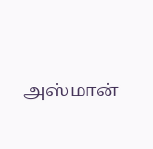அஸ்மான்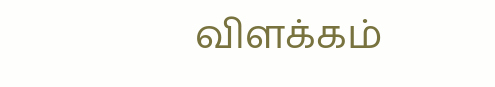விளக்கம்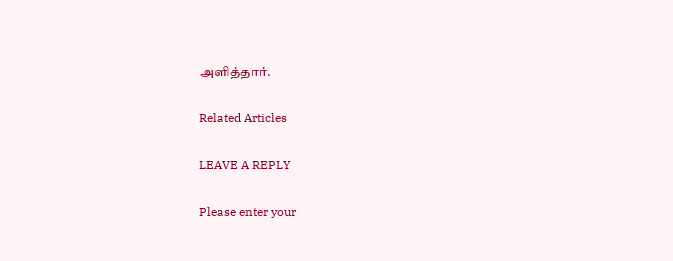அளித்தார்.

Related Articles

LEAVE A REPLY

Please enter your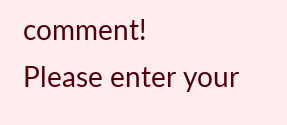comment!
Please enter your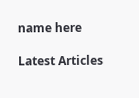name here

Latest Articles